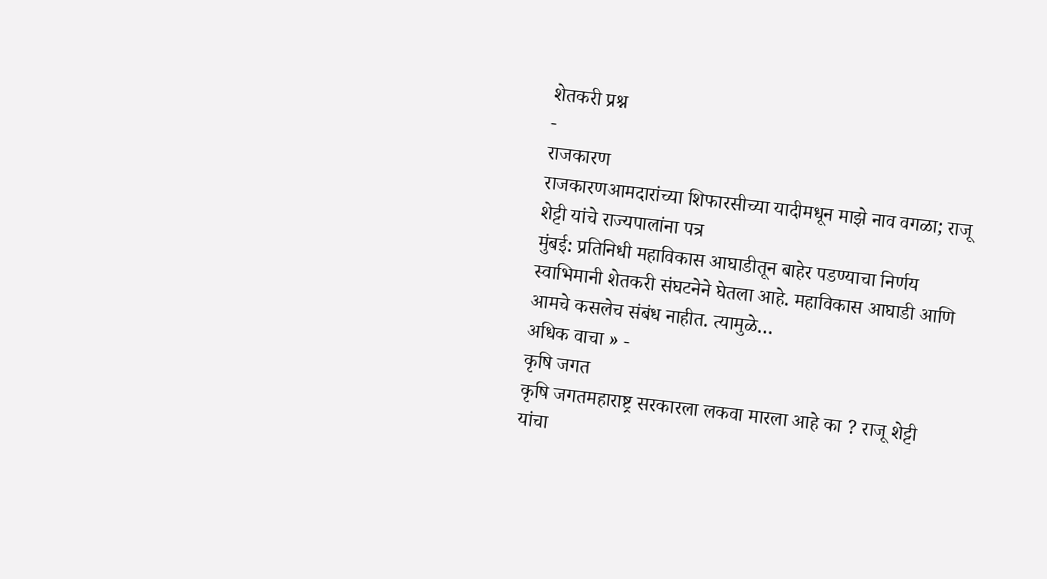शेतकरी प्रश्न
-
राजकारण
राजकारणआमदारांच्या शिफारसीच्या यादीमधून माझे नाव वगळा; राजू शेट्टी यांचे राज्यपालांना पत्र
मुंबई: प्रतिनिधी महाविकास आघाडीतून बाहेर पडण्याचा निर्णय स्वाभिमानी शेतकरी संघटनेने घेतला आहे. महाविकास आघाडी आणि आमचे कसलेच संबंध नाहीत. त्यामुळे…
अधिक वाचा » -
कृषि जगत
कृषि जगतमहाराष्ट्र सरकारला लकवा मारला आहे का ? राजू शेट्टी यांचा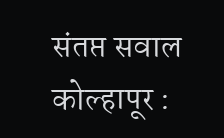संतप्त सवाल
कोल्हापूर :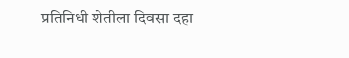प्रतिनिधी शेतीला दिवसा दहा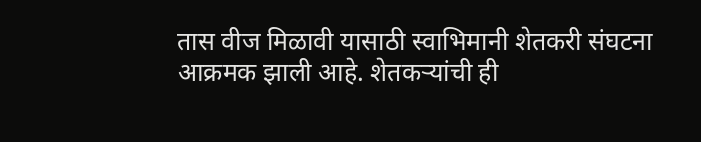तास वीज मिळावी यासाठी स्वाभिमानी शेतकरी संघटना आक्रमक झाली आहे. शेतकऱ्यांची ही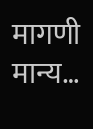मागणी मान्य…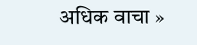अधिक वाचा »